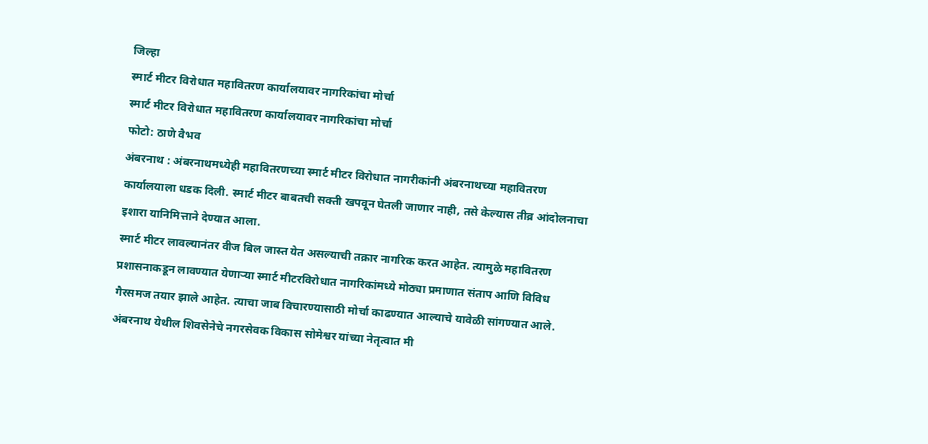जिल्हा
स्मार्ट मीटर विरोधात महावितरण कार्यालयावर नागरिकांचा मोर्चा
स्मार्ट मीटर विरोधात महावितरण कार्यालयावर नागरिकांचा मोर्चा
फोटो: ठाणे वैभव
अंबरनाथ : अंबरनाथमध्येही महावितरणच्या स्मार्ट मीटर विरोधात नागरीकांनी अंबरनाथच्या महावितरण कार्यालयाला धडक दिली. स्मार्ट मीटर बाबतची सक्ती खपवून घेतली जाणार नाही, तसे केल्यास तीव्र आंदोलनाचा इशारा यानिमित्ताने देण्यात आला.
स्मार्ट मीटर लावल्यानंतर वीज बिल जास्त येत असल्याची तक्रार नागरिक करत आहेत. त्यामुळे महावितरण प्रशासनाकडून लावण्यात येणाऱ्या स्मार्ट मीटरविरोधात नागरिकांमध्ये मोठ्या प्रमाणात संताप आणि विविध गैरसमज तयार झाले आहेत. त्याचा जाब विचारण्यासाठी मोर्चा काढण्यात आल्याचे यावेळी सांगण्यात आले.
अंबरनाथ येथील शिवसेनेचे नगरसेवक विकास सोमेश्वर यांच्या नेतृत्वात मी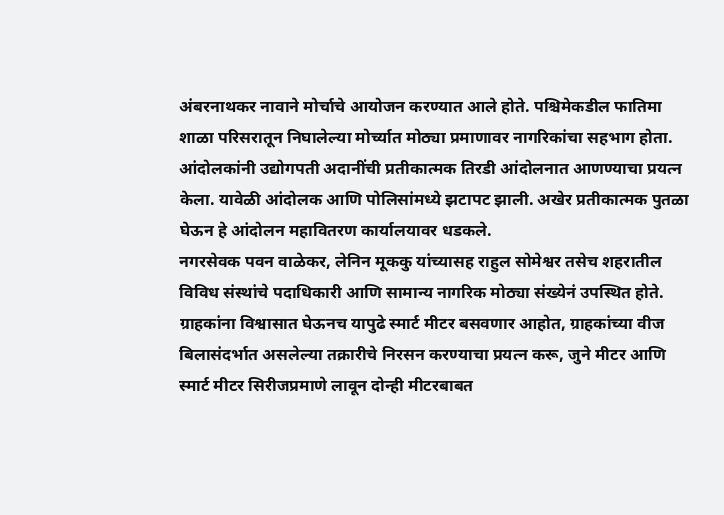अंबरनाथकर नावाने मोर्चाचे आयोजन करण्यात आले होते. पश्चिमेकडील फातिमा शाळा परिसरातून निघालेल्या मोर्च्यात मोठ्या प्रमाणावर नागरिकांचा सहभाग होता.
आंदोलकांनी उद्योगपती अदानींची प्रतीकात्मक तिरडी आंदोलनात आणण्याचा प्रयत्न केला. यावेळी आंदोलक आणि पोलिसांमध्ये झटापट झाली. अखेर प्रतीकात्मक पुतळा घेऊन हे आंदोलन महावितरण कार्यालयावर धडकले.
नगरसेवक पवन वाळेकर, लेनिन मूककु यांच्यासह राहुल सोमेश्वर तसेच शहरातील विविध संस्थांचे पदाधिकारी आणि सामान्य नागरिक मोठ्या संख्येनं उपस्थित होते.
ग्राहकांना विश्वासात घेऊनच यापुढे स्मार्ट मीटर बसवणार आहोत, ग्राहकांच्या वीज बिलासंदर्भात असलेल्या तक्रारीचे निरसन करण्याचा प्रयत्न करू, जुने मीटर आणि स्मार्ट मीटर सिरीजप्रमाणे लावून दोन्ही मीटरबाबत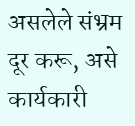असलेले संभ्रम दूर करू, असे कार्यकारी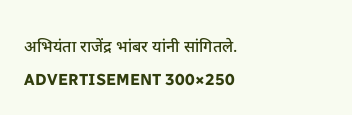अभियंता राजेंद्र भांबर यांनी सांगितले.
ADVERTISEMENT 300×250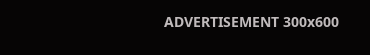ADVERTISEMENT 300x600